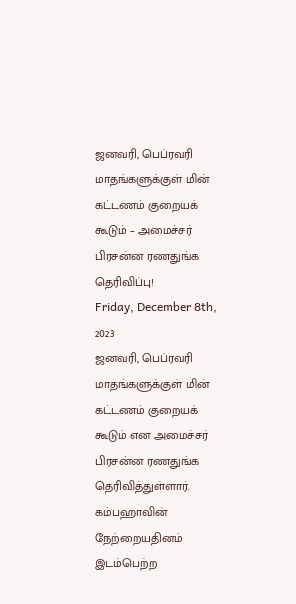ஜனவரி, பெப்ரவரி மாதங்களுக்குள் மின் கட்டணம் குறையக் கூடும் – அமைச்சர் பிரசன்ன ரணதுங்க தெரிவிப்பு!
Friday, December 8th, 2023
ஜனவரி, பெப்ரவரி மாதங்களுக்குள் மின் கட்டணம் குறையக் கூடும் என அமைச்சர் பிரசன்ன ரணதுங்க தெரிவித்துள்ளார்.
கம்பஹாவின் நேற்றையதினம் இடம்பெற்ற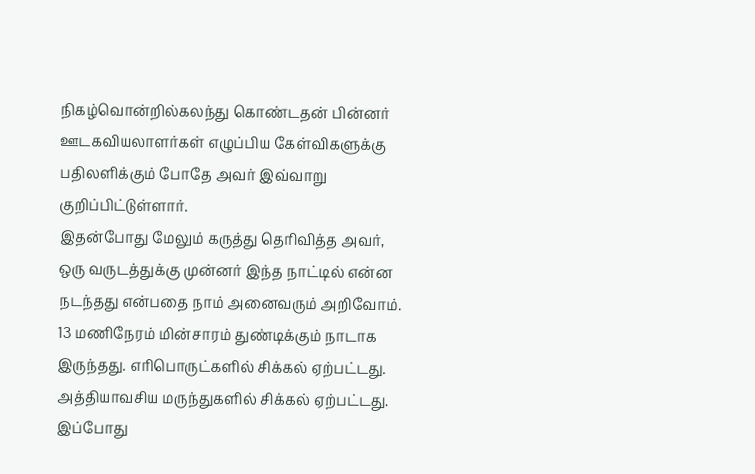நிகழ்வொன்றில்கலந்து கொண்டதன் பின்னர் ஊடகவியலாளர்கள் எழுப்பிய கேள்விகளுக்கு பதிலளிக்கும் போதே அவர் இவ்வாறு குறிப்பிட்டுள்ளார்.
இதன்போது மேலும் கருத்து தெரிவித்த அவர்,
ஒரு வருடத்துக்கு முன்னர் இந்த நாட்டில் என்ன நடந்தது என்பதை நாம் அனைவரும் அறிவோம். 13 மணிநேரம் மின்சாரம் துண்டிக்கும் நாடாக இருந்தது. எரிபொருட்களில் சிக்கல் ஏற்பட்டது.
அத்தியாவசிய மருந்துகளில் சிக்கல் ஏற்பட்டது. இப்போது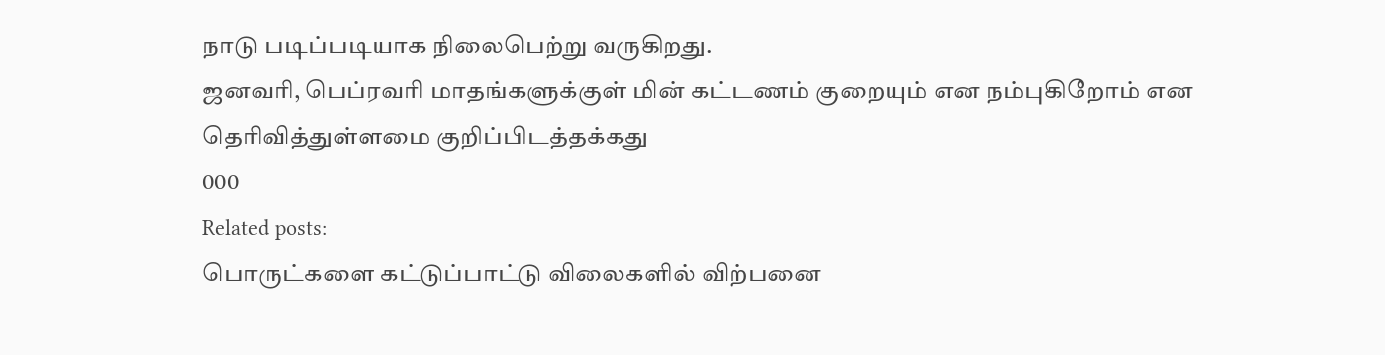நாடு படிப்படியாக நிலைபெற்று வருகிறது.
ஜனவரி, பெப்ரவரி மாதங்களுக்குள் மின் கட்டணம் குறையும் என நம்புகிறோம் என தெரிவித்துள்ளமை குறிப்பிடத்தக்கது
000
Related posts:
பொருட்களை கட்டுப்பாட்டு விலைகளில் விற்பனை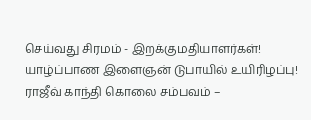செய்வது சிரமம் - இறக்குமதியாளர்கள்!
யாழ்ப்பாண இளைஞன் டுபாயில் உயிரிழப்பு!
ராஜீவ் காந்தி கொலை சம்பவம் –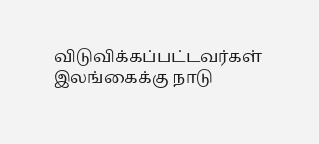விடுவிக்கப்பட்டவர்கள் இலங்கைக்கு நாடு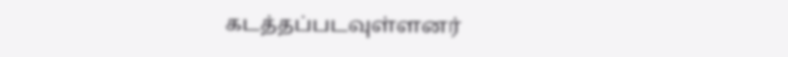கடத்தப்படவுள்ளனர்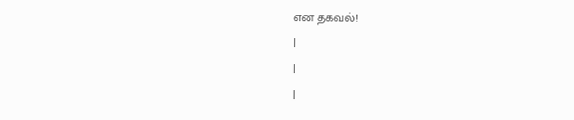என தகவல்!
|
|
|